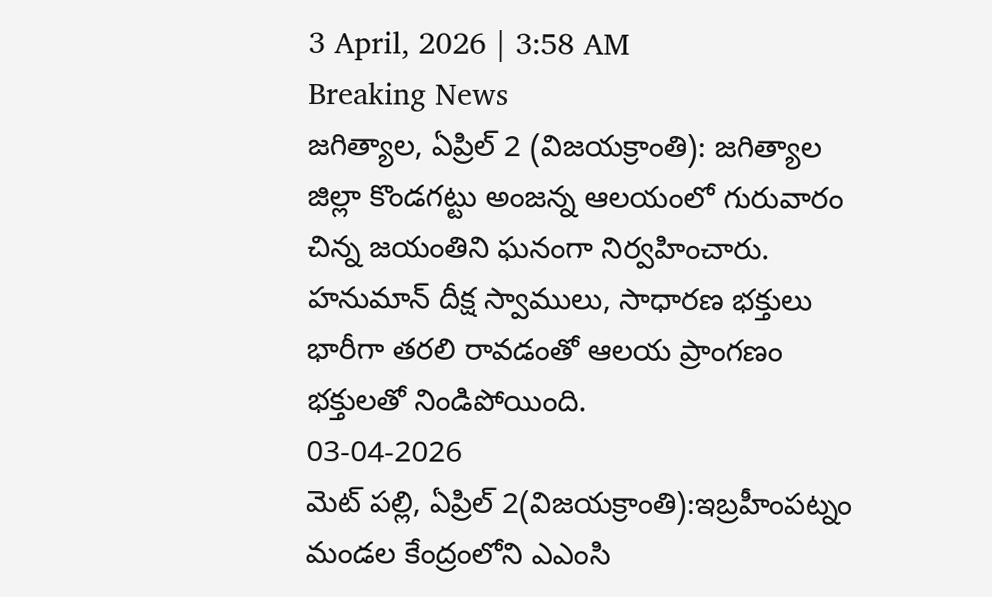3 April, 2026 | 3:58 AM
Breaking News
జగిత్యాల, ఏప్రిల్ 2 (విజయక్రాంతి): జగిత్యాల జిల్లా కొండగట్టు అంజన్న ఆలయంలో గురువారం చిన్న జయంతిని ఘనంగా నిర్వహించారు. హనుమాన్ దీక్ష స్వాములు, సాధారణ భక్తులు భారీగా తరలి రావడంతో ఆలయ ప్రాంగణం భక్తులతో నిండిపోయింది.
03-04-2026
మెట్ పల్లి, ఏప్రిల్ 2(విజయక్రాంతి):ఇబ్రహీంపట్నం మండల కేంద్రంలోని ఎఎంసి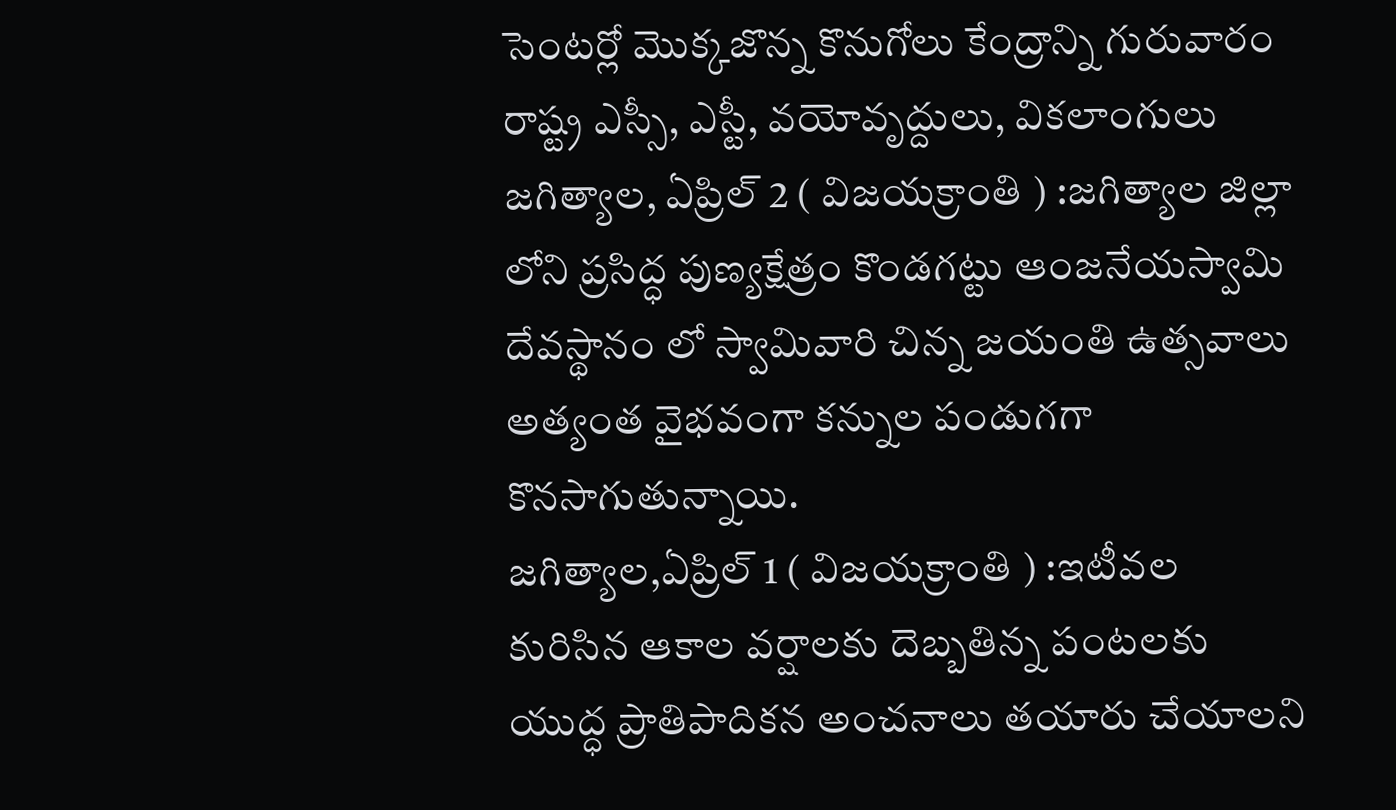సెంటర్లో మొక్కజొన్న కొనుగోలు కేంద్రాన్ని గురువారం రాష్ట్ర ఎస్సీ, ఎస్టీ, వయోవృద్దులు, వికలాంగులు
జగిత్యాల, ఏప్రిల్ 2 ( విజయక్రాంతి ) :జగిత్యాల జిల్లా లోని ప్రసిద్ధ పుణ్యక్షేత్రం కొండగట్టు ఆంజనేయస్వామి దేవస్థానం లో స్వామివారి చిన్న జయంతి ఉత్సవాలు అత్యంత వైభవంగా కన్నుల పండుగగా కొనసాగుతున్నాయి.
జగిత్యాల,ఏప్రిల్ 1 ( విజయక్రాంతి ) :ఇటీవల కురిసిన ఆకాల వర్షాలకు దెబ్బతిన్న పంటలకు యుద్ధ ప్రాతిపాదికన అంచనాలు తయారు చేయాలని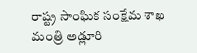రాష్ట్ర సాంఘిక సంక్షేమ శాఖ మంత్రి అడ్లూరి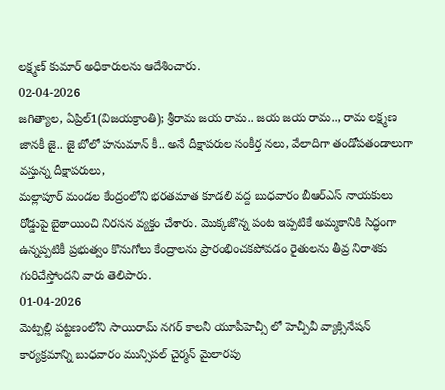లక్ష్మణ్ కుమార్ అధికారులను ఆదేశించారు.
02-04-2026
జగిత్యాల, ఏప్రిల్1(విజయక్రాంతి); శ్రీరామ జయ రామ.. జయ జయ రామ.., రామ లక్ష్మణ జానకీ జై.. జై బోలో హనుమాన్ కీ.. అనే దీక్షాపరుల సంకీర్త నలు, వేలాదిగా తండోపతండాలుగా వస్తున్న దీక్షాపరులు,
మల్లాపూర్ మండల కేంద్రంలోని భరతమాత కూడలి వద్ద బుధవారం బీఆర్ఎస్ నాయకులు రోడ్డుపై బైఠాయించి నిరసన వ్యక్తం చేశారు. మొక్కజొన్న పంట ఇప్పటికే అమ్మకానికి సిద్ధంగా ఉన్నప్పటికీ ప్రభుత్వం కొనుగోలు కేంద్రాలను ప్రారంభించకపోవడం రైతులను తీవ్ర నిరాశకు గురిచేస్తోందని వారు తెలిపారు.
01-04-2026
మెట్పల్లి పట్టణంలోని సాయిరామ్ నగర్ కాలనీ యూపీహెచ్సీ లో హెచ్పీవీ వ్యాక్సినేషన్ కార్యక్రమాన్ని బుధవారం మున్సిపల్ చైర్మన్ మైలారపు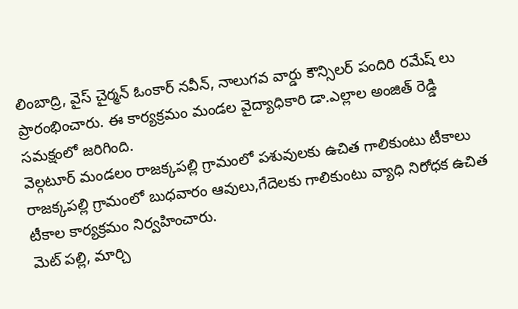లింబాద్రి, వైస్ చైర్మన్ ఓంకార్ నవీన్, నాలుగవ వార్డు కౌన్సిలర్ పందిరి రమేష్ లు ప్రారంభించారు. ఈ కార్యక్రమం మండల వైద్యాధికారి డా.ఎల్లాల అంజిత్ రెడ్డి సమక్షంలో జరిగింది.
వెల్గటూర్ మండలం రాజక్కపల్లి గ్రామంలో పశువులకు ఉచిత గాలికుంటు టీకాలు రాజక్కపల్లి గ్రామంలో బుధవారం ఆవులు,గేదెలకు గాలికుంటు వ్యాధి నిరోధక ఉచిత టీకాల కార్యక్రమం నిర్వహించారు.
మెట్ పల్లి, మార్చి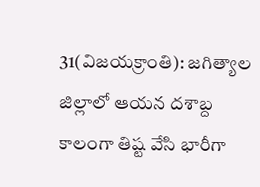31(విజయక్రాంతి): జగిత్యాల జిల్లాలో ఆయన దశాబ్ద కాలంగా తిష్ట వేసి భారీగా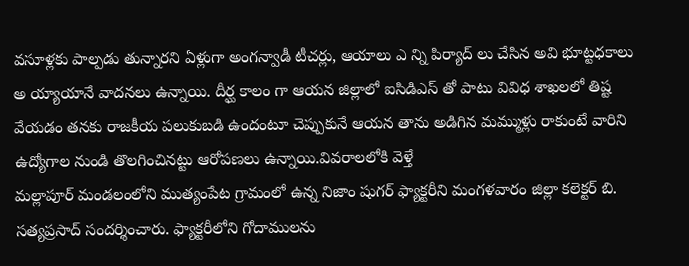వసూళ్లకు పాల్పడు తున్నారని ఏళ్లుగా అంగన్వాడీ టీచర్లు, ఆయాలు ఎ న్ని పిర్యాద్ లు చేసిన అవి భూట్టధకాలు అ య్యాయానే వాదనలు ఉన్నాయి. దీర్ఘ కాలం గా ఆయన జిల్లాలో ఐసిడిఎస్ తో పాటు వివిధ శాఖలలో తిష్ట వేయడం తనకు రాజకీయ పలుకుబడి ఉందంటూ చెప్పుకునే ఆయన తాను అడిగిన మమ్ముళ్లు రాకుంటే వారిని ఉద్యోగాల నుండి తొలగించినట్టు ఆరోపణలు ఉన్నాయి.వివరాలలోకి వెళ్తే
మల్లాపూర్ మండలంలోని ముత్యంపేట గ్రామంలో ఉన్న నిజాం షుగర్ ఫ్యాక్టరీని మంగళవారం జిల్లా కలెక్టర్ బి. సత్యప్రసాద్ సందర్శించారు. ఫ్యాక్టరీలోని గోదాములను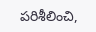పరిశీలించి,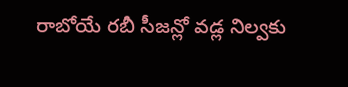రాబోయే రబీ సీజన్లో వడ్ల నిల్వకు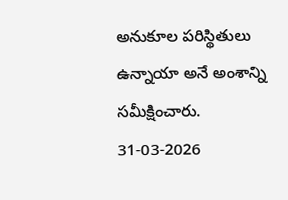అనుకూల పరిస్థితులు ఉన్నాయా అనే అంశాన్ని సమీక్షించారు.
31-03-2026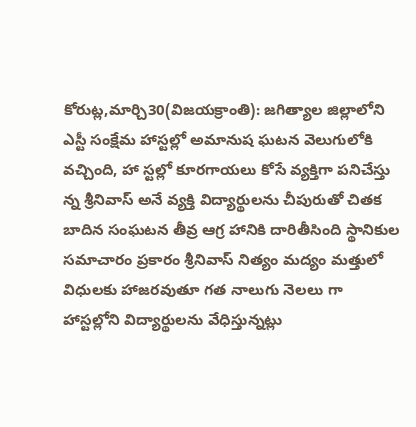కోరుట్ల,మార్చి30(విజయక్రాంతి): జగిత్యాల జిల్లాలోని ఎస్టీ సంక్షేమ హాస్టల్లో అమానుష ఘటన వెలుగులోకి వచ్చింది, హా స్టల్లో కూరగాయలు కోసే వ్యక్తిగా పనిచేస్తు న్న శ్రీనివాస్ అనే వ్యక్తి విద్యార్థులను చీపురుతో చితక బాదిన సంఘటన తీవ్ర ఆగ్ర హానికి దారితీసింది స్థానికుల సమాచారం ప్రకారం శ్రీనివాస్ నిత్యం మద్యం మత్తులో విధులకు హాజరవుతూ గత నాలుగు నెలలు గా హాస్టల్లోని విద్యార్థులను వేధిస్తున్నట్లు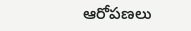ఆరోపణలు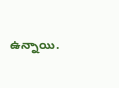ఉన్నాయి.